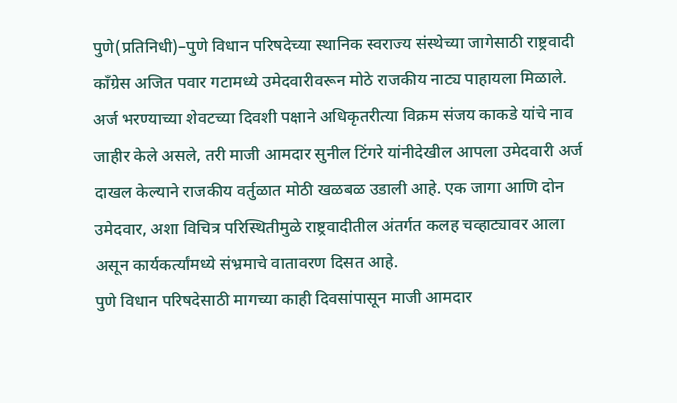पुणे(प्रतिनिधी)–पुणे विधान परिषदेच्या स्थानिक स्वराज्य संस्थेच्या जागेसाठी राष्ट्रवादी काँग्रेस अजित पवार गटामध्ये उमेदवारीवरून मोठे राजकीय नाट्य पाहायला मिळाले. अर्ज भरण्याच्या शेवटच्या दिवशी पक्षाने अधिकृतरीत्या विक्रम संजय काकडे यांचे नाव जाहीर केले असले, तरी माजी आमदार सुनील टिंगरे यांनीदेखील आपला उमेदवारी अर्ज दाखल केल्याने राजकीय वर्तुळात मोठी खळबळ उडाली आहे. एक जागा आणि दोन उमेदवार, अशा विचित्र परिस्थितीमुळे राष्ट्रवादीतील अंतर्गत कलह चव्हाट्यावर आला असून कार्यकर्त्यांमध्ये संभ्रमाचे वातावरण दिसत आहे.
पुणे विधान परिषदेसाठी मागच्या काही दिवसांपासून माजी आमदार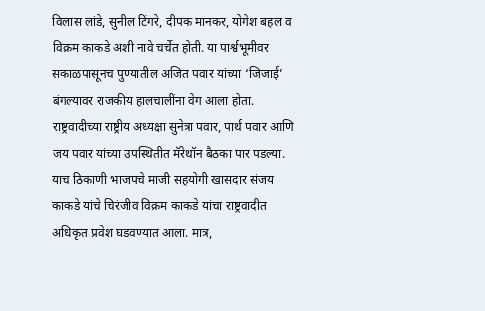विलास लांडे, सुनील टिंगरे, दीपक मानकर, योगेश बहल व विक्रम काकडे अशी नावे चर्चेत होती. या पार्श्वभूमीवर सकाळपासूनच पुण्यातील अजित पवार यांच्या ‘जिजाई’ बंगल्यावर राजकीय हालचालींना वेग आला होता. राष्ट्रवादीच्या राष्ट्रीय अध्यक्षा सुनेत्रा पवार, पार्थ पवार आणि जय पवार यांच्या उपस्थितीत मॅरेथॉन बैठका पार पडल्या. याच ठिकाणी भाजपचे माजी सहयोगी खासदार संजय काकडे यांचे चिरंजीव विक्रम काकडे यांचा राष्ट्रवादीत अधिकृत प्रवेश घडवण्यात आला. मात्र,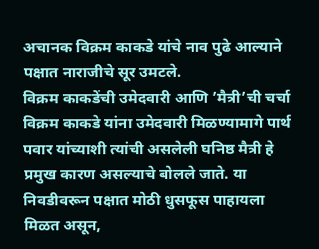अचानक विक्रम काकडे यांचे नाव पुढे आल्याने पक्षात नाराजीचे सूर उमटले.
विक्रम काकडेंची उमेदवारी आणि ’मैत्री’ची चर्चा
विक्रम काकडे यांना उमेदवारी मिळण्यामागे पार्थ पवार यांच्याशी त्यांची असलेली घनिष्ठ मैत्री हे प्रमुख कारण असल्याचे बोलले जाते. या निवडीवरून पक्षात मोठी धुसफूस पाहायला मिळत असून,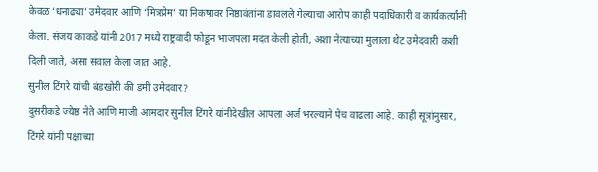केवळ ‘धनाढ्या’ उमेदवार आणि ‘मित्रप्रेम’ या निकषावर निष्ठावंतांना डावलले गेल्याचा आरोप काही पदाधिकारी व कार्यकर्त्यांनी केला. संजय काकडे यांनी 2017 मध्ये राष्ट्रवादी फोडून भाजपला मदत केली होती, अशा नेत्याच्या मुलाला थेट उमेदवारी कशी दिली जाते, असा सवाल केला जात आहे.
सुनील टिंगरे यांची बंडखोरी की डमी उमेदवार?
दुसरीकडे ज्येष्ठ नेते आणि माजी आमदार सुनील टिंगरे यांनीदेखील आपला अर्ज भरल्याने पेच वाढला आहे. काही सूत्रांनुसार, टिंगरे यांनी पक्षाच्या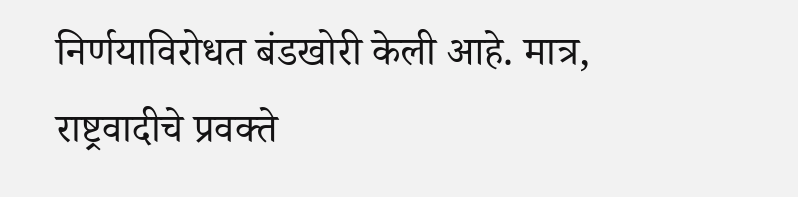निर्णयाविरोधत बंडखोरी केली आहे. मात्र, राष्ट्रवादीचे प्रवक्ते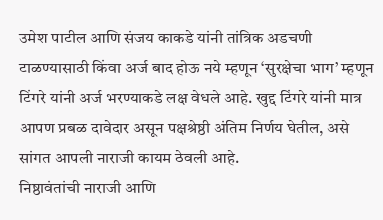उमेश पाटील आणि संजय काकडे यांनी तांत्रिक अडचणी टाळण्यासाठी किंवा अर्ज बाद होऊ नये म्हणून ‘सुरक्षेचा भाग’ म्हणून टिंगरे यांनी अर्ज भरण्याकडे लक्ष वेधले आहे. खुद्द टिंगरे यांनी मात्र आपण प्रबळ दावेदार असून पक्षश्रेष्ठी अंतिम निर्णय घेतील, असे सांगत आपली नाराजी कायम ठेवली आहे.
निष्ठावंतांची नाराजी आणि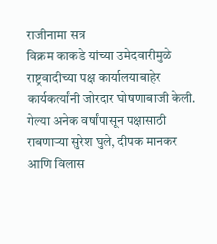राजीनामा सत्र
विक्रम काकडे यांच्या उमेदवारीमुळे राष्ट्रवादीच्या पक्ष कार्यालयाबाहेर कार्यकर्त्यांनी जोरदार घोषणाबाजी केली. गेल्या अनेक वर्षांपासून पक्षासाठी राबणाऱ्या सुरेश घुले, दीपक मानकर आणि विलास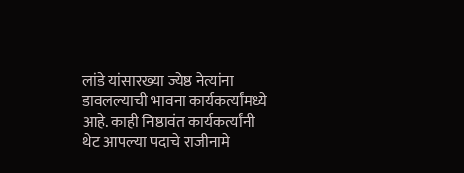लांडे यांसारख्या ज्येष्ठ नेत्यांना डावलल्याची भावना कार्यकर्त्यांमध्ये आहे. काही निष्ठावंत कार्यकर्त्यांनी थेट आपल्या पदाचे राजीनामे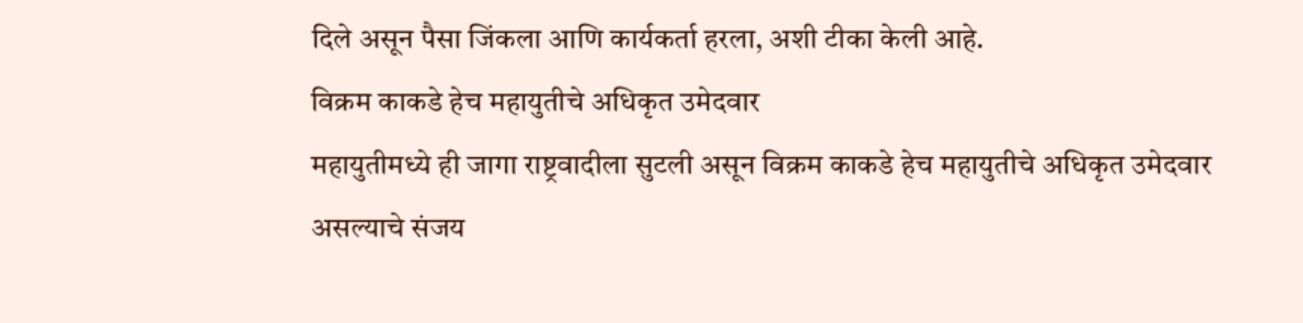दिले असून पैसा जिंकला आणि कार्यकर्ता हरला, अशी टीका केली आहे.
विक्रम काकडे हेच महायुतीचे अधिकृत उमेदवार
महायुतीमध्ये ही जागा राष्ट्रवादीला सुटली असून विक्रम काकडे हेच महायुतीचे अधिकृत उमेदवार असल्याचे संजय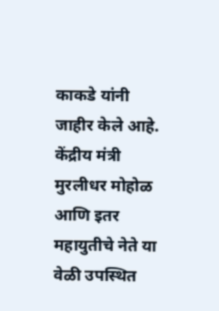काकडे यांनी जाहीर केले आहे. केंद्रीय मंत्री मुरलीधर मोहोळ आणि इतर महायुतीचे नेते या वेळी उपस्थित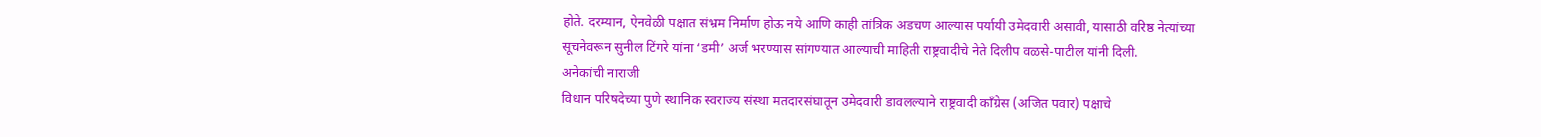होते. दरम्यान, ऐनवेळी पक्षात संभ्रम निर्माण होऊ नये आणि काही तांत्रिक अडचण आल्यास पर्यायी उमेदवारी असावी, यासाठी वरिष्ठ नेत्यांच्या सूचनेवरून सुनील टिंगरे यांना ‘डमी’ अर्ज भरण्यास सांगण्यात आल्याची माहिती राष्ट्रवादीचे नेते दिलीप वळसे-पाटील यांनी दिली.
अनेकांची नाराजी
विधान परिषदेच्या पुणे स्थानिक स्वराज्य संस्था मतदारसंघातून उमेदवारी डावलल्याने राष्ट्रवादी काँग्रेस (अजित पवार) पक्षाचे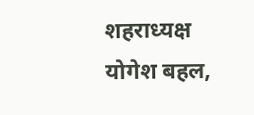शहराध्यक्ष योगेश बहल,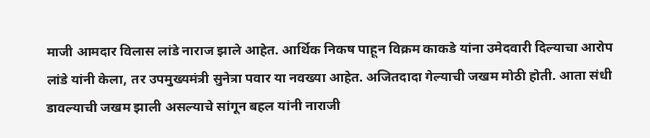माजी आमदार विलास लांडे नाराज झाले आहेत. आर्थिक निकष पाहून विक्रम काकडे यांना उमेदवारी दिल्याचा आरोप लांडे यांनी केला, तर उपमुख्यमंत्री सुनेत्रा पवार या नवख्या आहेत. अजितदादा गेल्याची जखम मोठी होती. आता संधी डावल्याची जखम झाली असल्याचे सांगून बहल यांनी नाराजी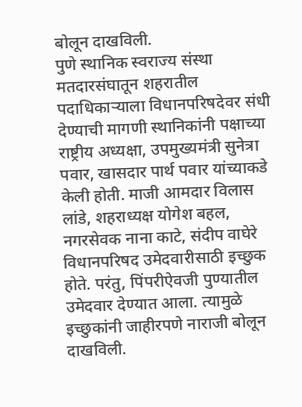बोलून दाखविली.
पुणे स्थानिक स्वराज्य संस्था मतदारसंघातून शहरातील पदाधिकाऱ्याला विधानपरिषदेवर संधी देण्याची मागणी स्थानिकांनी पक्षाच्या राष्ट्रीय अध्यक्षा, उपमुख्यमंत्री सुनेत्रा पवार, खासदार पार्थ पवार यांच्याकडे केली होती. माजी आमदार विलास लांडे, शहराध्यक्ष योगेश बहल, नगरसेवक नाना काटे, संदीप वाघेरे विधानपरिषद उमेदवारीसाठी इच्छुक होते. परंतु, पिंपरीऐवजी पुण्यातील उमेदवार देण्यात आला. त्यामुळे इच्छुकांनी जाहीरपणे नाराजी बोलून दाखविली.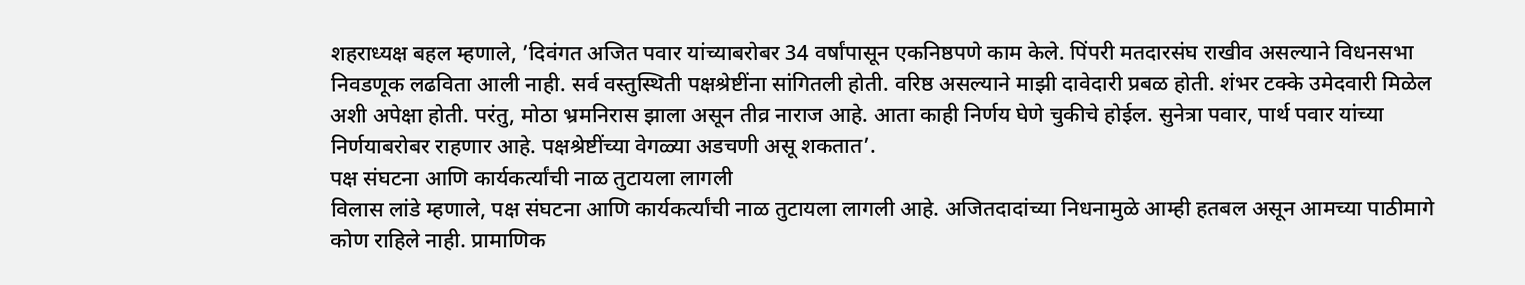शहराध्यक्ष बहल म्हणाले, ’दिवंगत अजित पवार यांच्याबरोबर 34 वर्षांपासून एकनिष्ठपणे काम केले. पिंपरी मतदारसंघ राखीव असल्याने विधनसभा निवडणूक लढविता आली नाही. सर्व वस्तुस्थिती पक्षश्रेष्टींना सांगितली होती. वरिष्ठ असल्याने माझी दावेदारी प्रबळ होती. शंभर टक्के उमेदवारी मिळेल अशी अपेक्षा होती. परंतु, मोठा भ्रमनिरास झाला असून तीव्र नाराज आहे. आता काही निर्णय घेणे चुकीचे होईल. सुनेत्रा पवार, पार्थ पवार यांच्या निर्णयाबरोबर राहणार आहे. पक्षश्रेष्टींच्या वेगळ्या अडचणी असू शकतात’.
पक्ष संघटना आणि कार्यकर्त्यांची नाळ तुटायला लागली
विलास लांडे म्हणाले, पक्ष संघटना आणि कार्यकर्त्यांची नाळ तुटायला लागली आहे. अजितदादांच्या निधनामुळे आम्ही हतबल असून आमच्या पाठीमागे कोण राहिले नाही. प्रामाणिक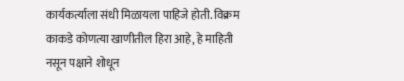कार्यकर्त्याला संधी मिळायला पाहिजे होती. विक्रम काकडे कोणत्या खाणीतील हिरा आहे, हे माहिती नसून पक्षाने शोधून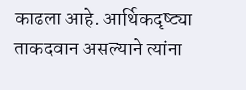काढला आहे. आर्थिकदृष्ट्या ताकदवान असल्याने त्यांना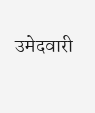उमेदवारी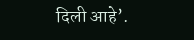दिली आहे’.